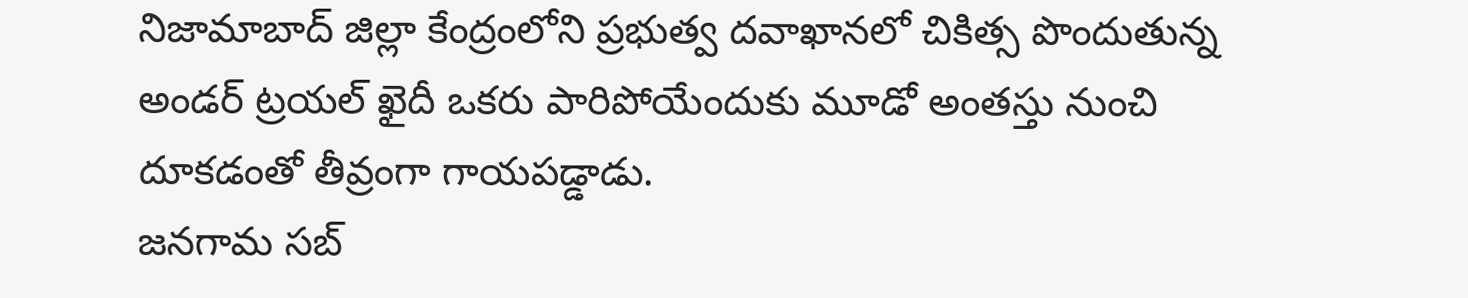నిజామాబాద్ జిల్లా కేంద్రంలోని ప్రభుత్వ దవాఖానలో చికిత్స పొందుతున్న అండర్ ట్రయల్ ఖైదీ ఒకరు పారిపోయేందుకు మూడో అంతస్తు నుంచి దూకడంతో తీవ్రంగా గాయపడ్డాడు.
జనగామ సబ్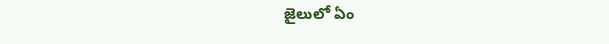జైలులో ఏం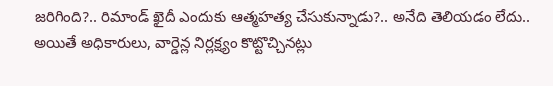జరిగింది?.. రిమాండ్ ఖైదీ ఎందుకు ఆత్మహత్య చేసుకున్నాడు?.. అనేది తెలియడం లేదు.. అయితే అధికారులు, వార్డెన్ల నిర్లక్ష్యం కొట్టొచ్చినట్లు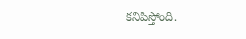కనిపిస్తోంది.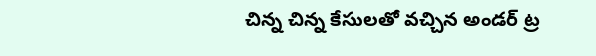చిన్న చిన్న కేసులతో వచ్చిన అండర్ ట్ర